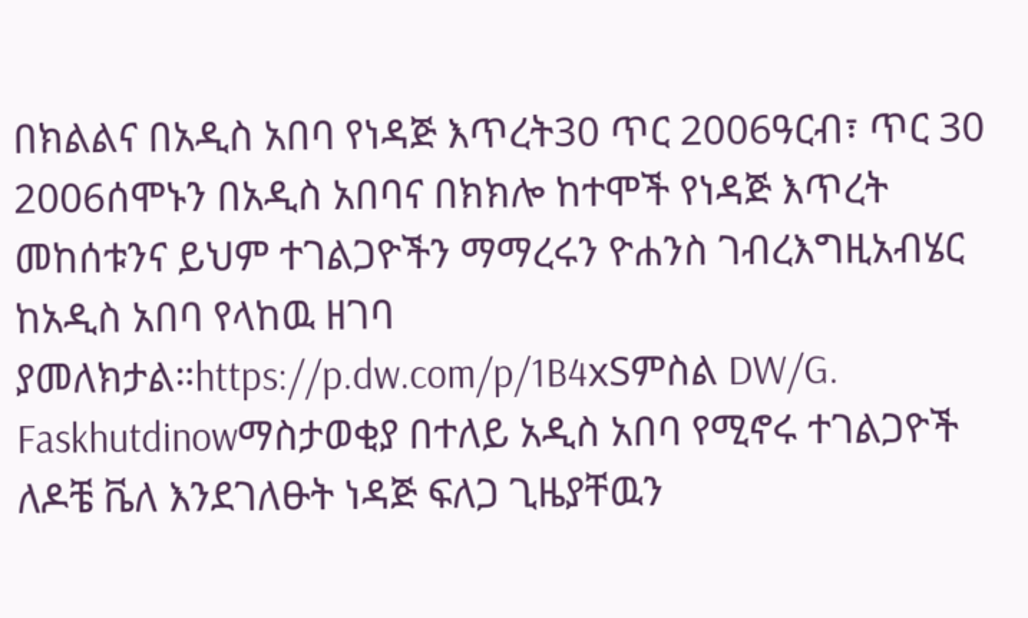በክልልና በአዲስ አበባ የነዳጅ እጥረት30 ጥር 2006ዓርብ፣ ጥር 30 2006ሰሞኑን በአዲስ አበባና በክክሎ ከተሞች የነዳጅ እጥረት መከሰቱንና ይህም ተገልጋዮችን ማማረሩን ዮሐንስ ገብረእግዚአብሄር ከአዲስ አበባ የላከዉ ዘገባ ያመለክታል።https://p.dw.com/p/1B4xSምስል DW/G. Faskhutdinowማስታወቂያ በተለይ አዲስ አበባ የሚኖሩ ተገልጋዮች ለዶቼ ቬለ እንደገለፁት ነዳጅ ፍለጋ ጊዜያቸዉን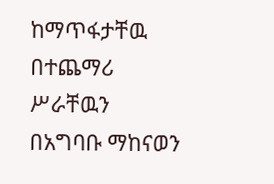ከማጥፋታቸዉ በተጨማሪ ሥራቸዉን በአግባቡ ማከናወን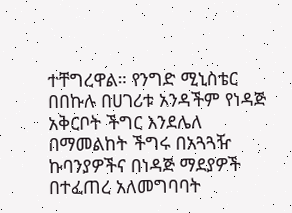ተቸግረዋል። የንግድ ሚኒስቴር በበኩሉ በሀገሪቱ አንዳችም የነዳጅ አቅርቦት ችግር እንደሌለ በማመልከት ችግሩ በአጓጓዥ ኩባንያዎችና በነዳጅ ማደያዎች በተፈጠረ አለመግባባት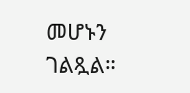መሆኑን ገልጿል።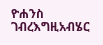ዮሐንስ ገብረእግዚአብሄር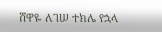ሸዋዬ ለገሠ ተክሌ የኋላ